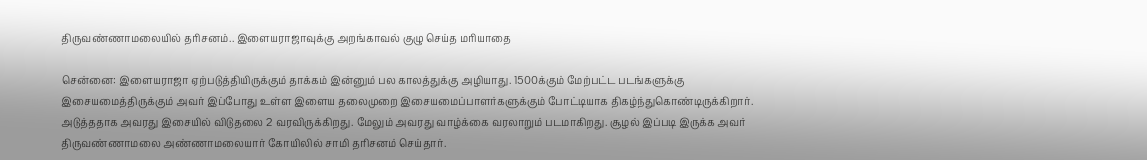திருவண்ணாமலையில் தரிசனம்.. இளையராஜாவுக்கு அறங்காவல் குழு செய்த மரியாதை

சென்னை: இளையராஜா ஏற்படுத்தியிருக்கும் தாக்கம் இன்னும் பல காலத்துக்கு அழியாது. 1500க்கும் மேற்பட்ட படங்களுக்கு இசையமைத்திருக்கும் அவர் இப்போது உள்ள இளைய தலைமுறை இசையமைப்பாளர்களுக்கும் போட்டியாக திகழ்ந்துகொண்டிருக்கிறார். அடுத்ததாக அவரது இசையில் விடுதலை 2 வரவிருக்கிறது. மேலும் அவரது வாழ்க்கை வரலாறும் படமாகிறது. சூழல் இப்படி இருக்க அவர் திருவண்ணாமலை அண்ணாமலையார் கோயிலில் சாமி தரிசனம் செய்தார்.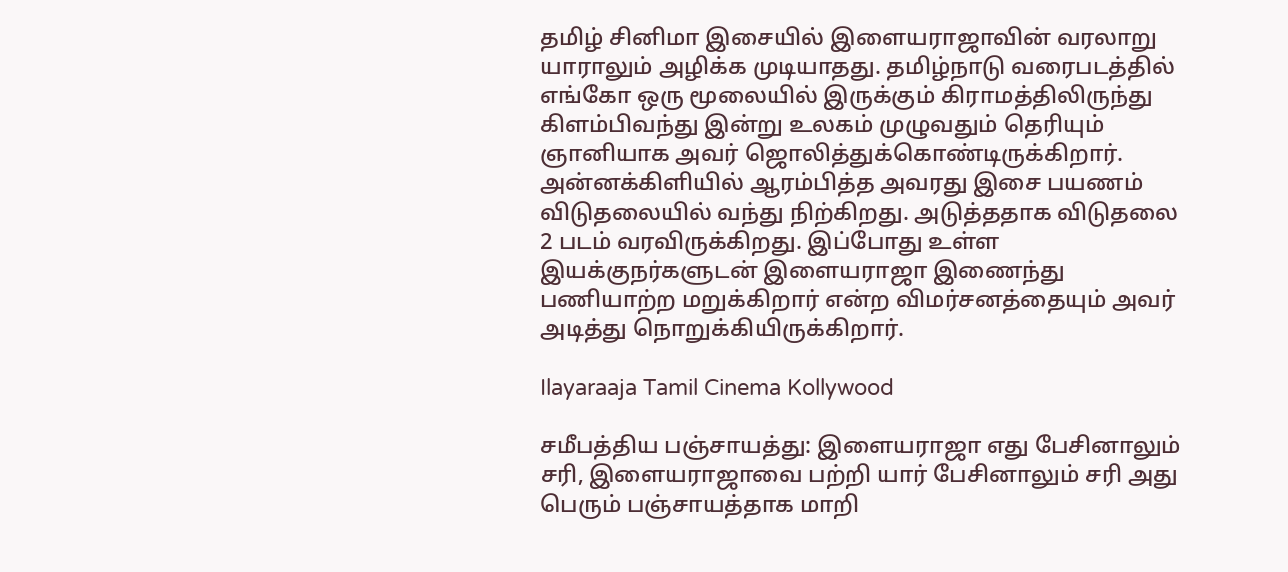தமிழ் சினிமா இசையில் இளையராஜாவின் வரலாறு யாராலும் அழிக்க முடியாதது. தமிழ்நாடு வரைபடத்தில் எங்கோ ஒரு மூலையில் இருக்கும் கிராமத்திலிருந்து கிளம்பிவந்து இன்று உலகம் முழுவதும் தெரியும் ஞானியாக அவர் ஜொலித்துக்கொண்டிருக்கிறார். அன்னக்கிளியில் ஆரம்பித்த அவரது இசை பயணம் விடுதலையில் வந்து நிற்கிறது. அடுத்ததாக விடுதலை 2 படம் வரவிருக்கிறது. இப்போது உள்ள இயக்குநர்களுடன் இளையராஜா இணைந்து பணியாற்ற மறுக்கிறார் என்ற விமர்சனத்தையும் அவர் அடித்து நொறுக்கியிருக்கிறார்.

Ilayaraaja Tamil Cinema Kollywood

சமீபத்திய பஞ்சாயத்து: இளையராஜா எது பேசினாலும் சரி, இளையராஜாவை பற்றி யார் பேசினாலும் சரி அது பெரும் பஞ்சாயத்தாக மாறி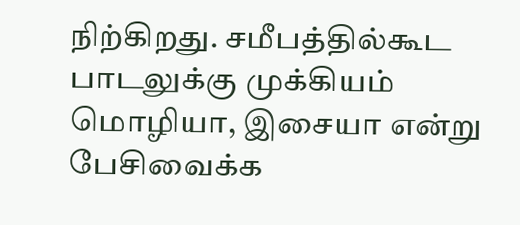நிற்கிறது. சமீபத்தில்கூட பாடலுக்கு முக்கியம் மொழியா, இசையா என்று பேசிவைக்க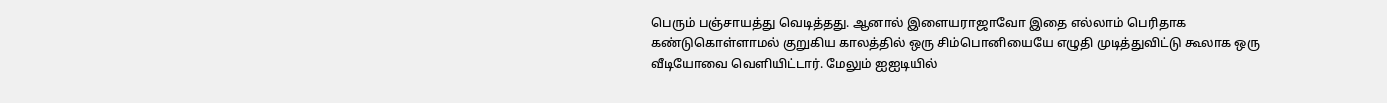பெரும் பஞ்சாயத்து வெடித்தது. ஆனால் இளையராஜாவோ இதை எல்லாம் பெரிதாக கண்டுகொள்ளாமல் குறுகிய காலத்தில் ஒரு சிம்பொனியையே எழுதி முடித்துவிட்டு கூலாக ஒரு வீடியோவை வெளியிட்டார். மேலும் ஐஐடியில்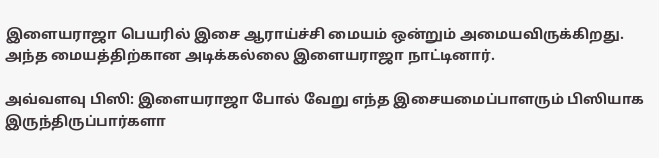இளையராஜா பெயரில் இசை ஆராய்ச்சி மையம் ஒன்றும் அமையவிருக்கிறது. அந்த மையத்திற்கான அடிக்கல்லை இளையராஜா நாட்டினார்.

அவ்வளவு பிஸி: இளையராஜா போல் வேறு எந்த இசையமைப்பாளரும் பிஸியாக இருந்திருப்பார்களா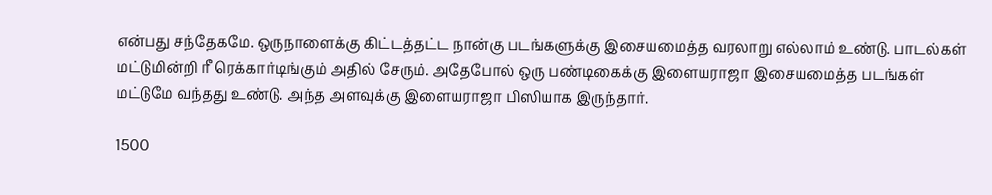என்பது சந்தேகமே. ஒருநாளைக்கு கிட்டத்தட்ட நான்கு படங்களுக்கு இசையமைத்த வரலாறு எல்லாம் உண்டு. பாடல்கள் மட்டுமின்றி ரீ ரெக்கார்டிங்கும் அதில் சேரும். அதேபோல் ஒரு பண்டிகைக்கு இளையராஜா இசையமைத்த படங்கள் மட்டுமே வந்தது உண்டு. அந்த அளவுக்கு இளையராஜா பிஸியாக இருந்தார்.

1500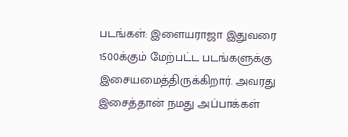படங்கள்: இளையராஜா இதுவரை 1500க்கும் மேற்பட்ட படங்களுக்கு இசையமைத்திருக்கிறார். அவரது இசைத்தான் நமது அப்பாக்கள்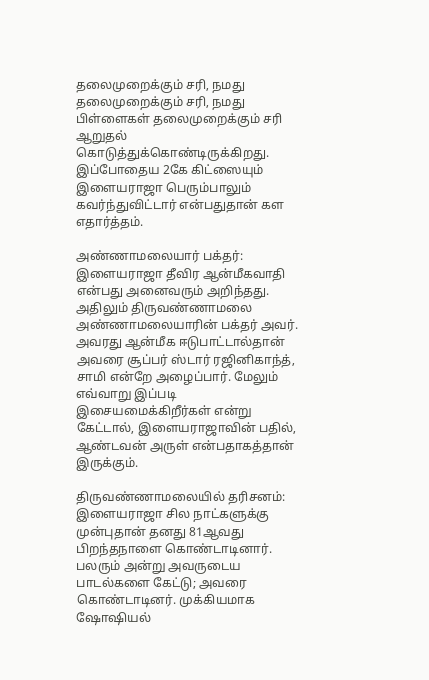தலைமுறைக்கும் சரி, நமது தலைமுறைக்கும் சரி, நமது பிள்ளைகள் தலைமுறைக்கும் சரி ஆறுதல் கொடுத்துக்கொண்டிருக்கிறது. இப்போதைய 2கே கிட்ஸையும் இளையராஜா பெரும்பாலும் கவர்ந்துவிட்டார் என்பதுதான் கள எதார்த்தம்.

அண்ணாமலையார் பக்தர்: இளையராஜா தீவிர ஆன்மீகவாதி என்பது அனைவரும் அறிந்தது. அதிலும் திருவண்ணாமலை அண்ணாமலையாரின் பக்தர் அவர். அவரது ஆன்மீக ஈடுபாட்டால்தான் அவரை சூப்பர் ஸ்டார் ரஜினிகாந்த், சாமி என்றே அழைப்பார். மேலும் எவ்வாறு இப்படி இசையமைக்கிறீர்கள் என்று கேட்டால், இளையராஜாவின் பதில், ஆண்டவன் அருள் என்பதாகத்தான் இருக்கும்.

திருவண்ணாமலையில் தரிசனம்: இளையராஜா சில நாட்களுக்கு முன்புதான் தனது 81ஆவது பிறந்தநாளை கொண்டாடினார். பலரும் அன்று அவருடைய பாடல்களை கேட்டு; அவரை கொண்டாடினர். முக்கியமாக ஷோஷியல்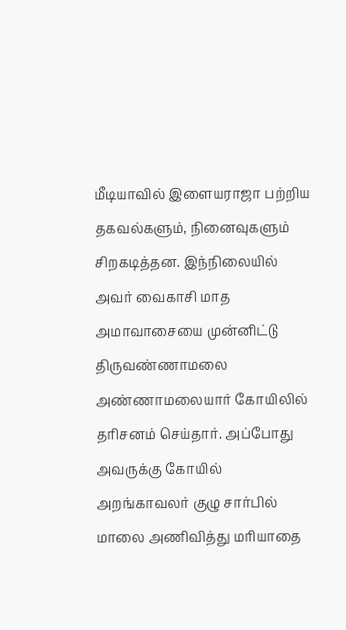மீடியாவில் இளையராஜா பற்றிய தகவல்களும், நினைவுகளும் சிறகடித்தன. இந்நிலையில் அவர் வைகாசி மாத அமாவாசையை முன்னிட்டு திருவண்ணாமலை அண்ணாமலையார் கோயிலில் தரிசனம் செய்தார். அப்போது அவருக்கு கோயில் அறங்காவலர் குழு சார்பில் மாலை அணிவித்து மரியாதை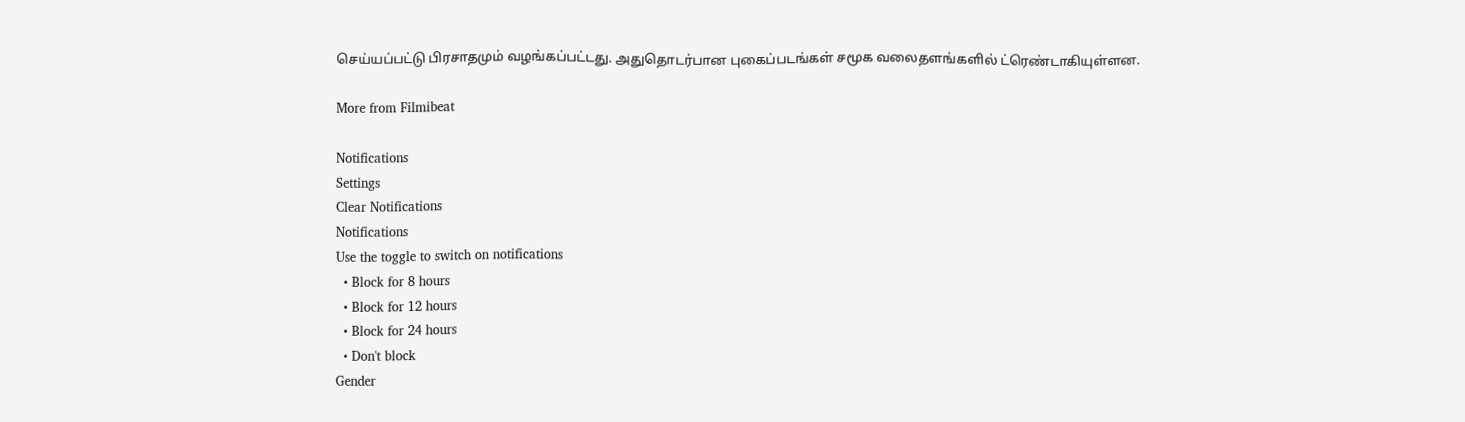செய்யப்பட்டு பிரசாதமும் வழங்கப்பட்டது. அதுதொடர்பான புகைப்படங்கள் சமூக வலைதளங்களில் ட்ரெண்டாகியுள்ளன.

More from Filmibeat

Notifications
Settings
Clear Notifications
Notifications
Use the toggle to switch on notifications
  • Block for 8 hours
  • Block for 12 hours
  • Block for 24 hours
  • Don't block
Gender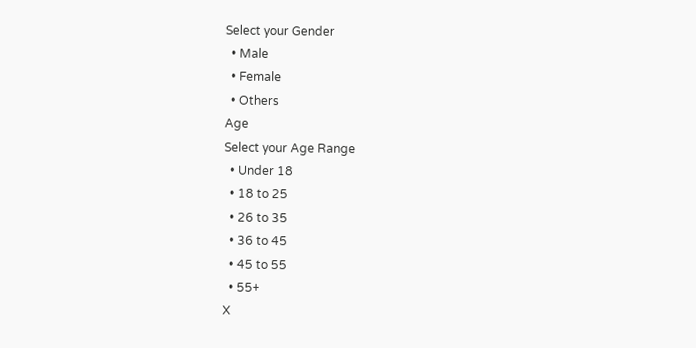Select your Gender
  • Male
  • Female
  • Others
Age
Select your Age Range
  • Under 18
  • 18 to 25
  • 26 to 35
  • 36 to 45
  • 45 to 55
  • 55+
X